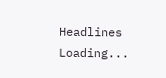Headlines
Loading...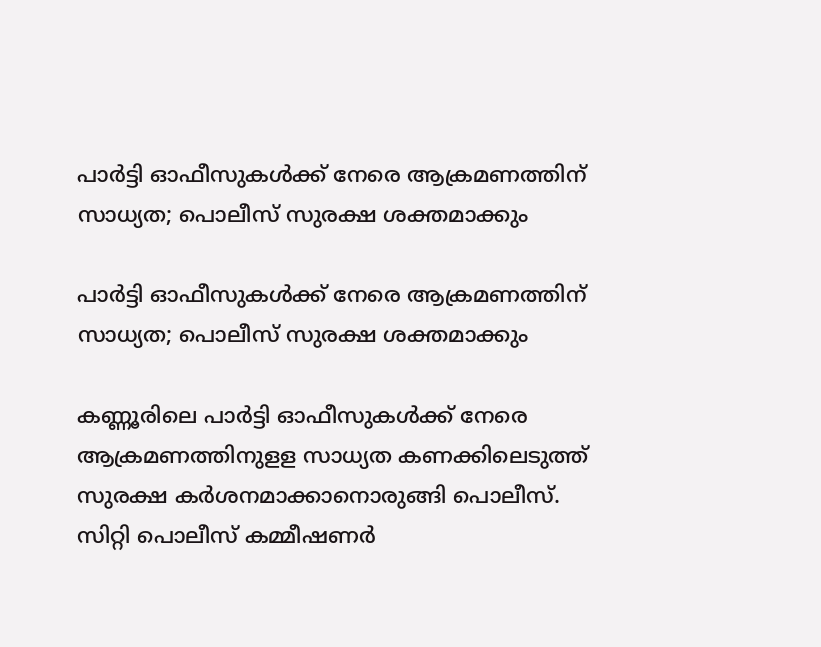പാർട്ടി ഓഫീസുകൾക്ക് നേരെ ആക്രമണത്തിന് സാധ്യത; പൊലീസ് സുരക്ഷ ശക്തമാക്കും

പാർട്ടി ഓഫീസുകൾക്ക് നേരെ ആക്രമണത്തിന് സാധ്യത; പൊലീസ് സുരക്ഷ ശക്തമാക്കും

കണ്ണൂരിലെ പാർട്ടി ഓഫീസുകള്‍ക്ക് നേരെ ആക്രമണത്തിനുളള സാധ്യത കണക്കിലെടുത്ത് സുരക്ഷ കർശനമാക്കാനൊരുങ്ങി പൊലീസ്. സിറ്റി പൊലീസ് കമ്മീഷണർ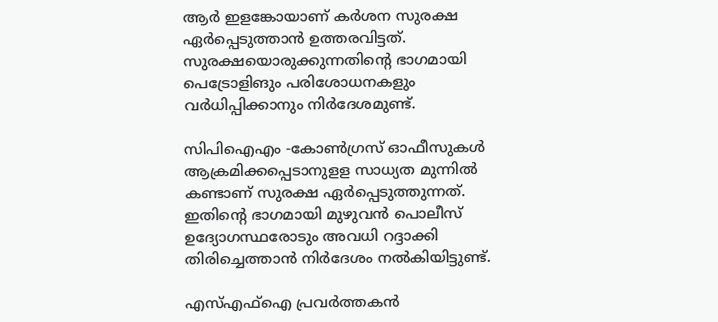ആർ ഇളങ്കോയാണ് കർശന സുരക്ഷ ഏർപ്പെടുത്താൻ ഉത്തരവിട്ടത്. സുരക്ഷയൊരുക്കുന്നതിന്റെ ഭാഗമായി പെട്രോളിങും പരിശോധനകളും വർധിപ്പിക്കാനും നിർദേശമുണ്ട്.

സിപിഐഎം -കോൺഗ്രസ് ഓഫീസുകൾ ആക്രമിക്കപ്പെടാനുളള സാധ്യത മുന്നിൽ കണ്ടാണ് സുരക്ഷ ഏർപ്പെടുത്തുന്നത്. ഇതിന്റെ ഭാഗമായി മുഴുവൻ പൊലീസ് ഉദ്യോഗസ്ഥരോടും അവധി റദ്ദാക്കി തിരിച്ചെത്താൻ നിർദേശം നൽകിയിട്ടുണ്ട്.

എസ്എഫ്ഐ പ്രവർത്തകൻ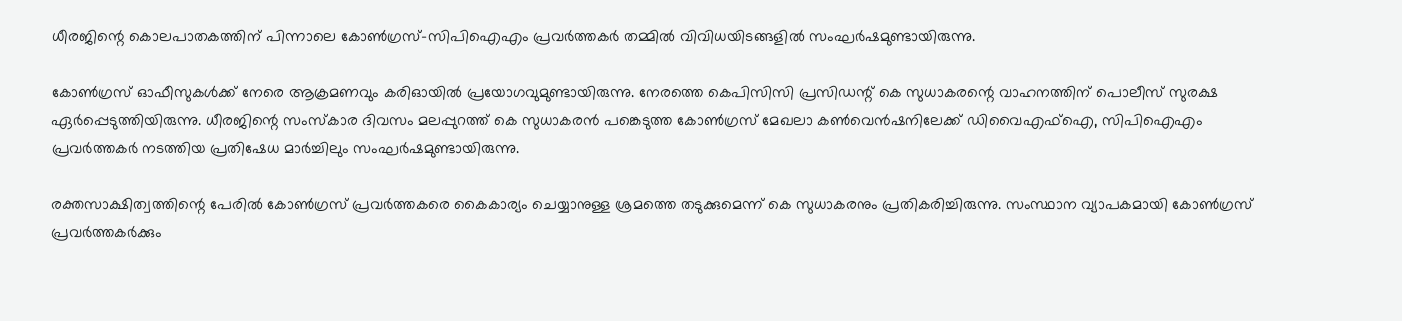ധീരജിന്റെ കൊലപാതകത്തിന് പിന്നാലെ കോൺഗ്രസ്-സിപിഐഎം പ്രവർത്തകർ തമ്മിൽ വിവിധയിടങ്ങളിൽ സംഘർഷമുണ്ടായിരുന്നു.

കോൺഗ്രസ് ഓഫീസുകൾക്ക് നേരെ ആക്രമണവും കരിഓയിൽ പ്രയോഗവുമുണ്ടായിരുന്നു. നേരത്തെ കെപിസിസി പ്രസിഡന്റ് കെ സുധാകരന്റെ വാഹനത്തിന് പൊലീസ് സുരക്ഷ ഏർപ്പെടുത്തിയിരുന്നു. ധീരജിന്റെ സംസ്കാര ദിവസം മലപ്പുറത്ത് കെ സുധാകരൻ പങ്കെടുത്ത കോൺഗ്രസ് മേഖലാ കൺവെൻഷനിലേക്ക് ഡിവൈഎഫ്ഐ, സിപിഐഎം പ്രവർത്തകർ നടത്തിയ പ്രതിഷേധ മാർച്ചിലും സംഘർഷമുണ്ടായിരുന്നു.

രക്തസാക്ഷിത്വത്തിന്റെ പേരില്‍ കോണ്‍ഗ്രസ് പ്രവര്‍ത്തകരെ കൈകാര്യം ചെയ്യാനുള്ള ശ്രമത്തെ തടുക്കുമെന്ന് കെ സുധാകരനും പ്രതികരിച്ചിരുന്നു. സംസ്ഥാന വ്യാപകമായി കോണ്‍ഗ്രസ് പ്രവര്‍ത്തകര്‍ക്കും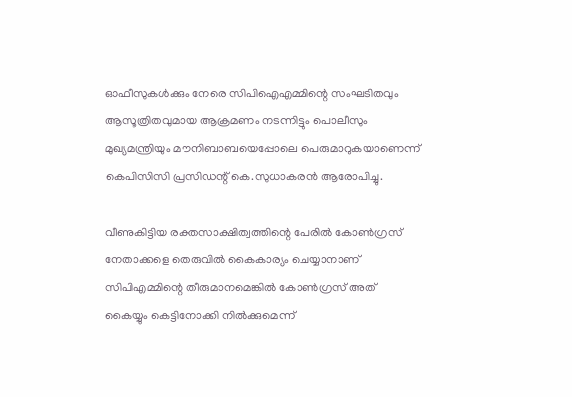ഓഫീസുകള്‍ക്കും നേരെ സിപിഐഎമ്മിന്റെ സംഘടിതവും ആസൂത്രിതവുമായ ആക്രമണം നടന്നിട്ടും പൊലീസും മുഖ്യമന്ത്രിയും മൗനിബാബയെപ്പോലെ പെരുമാറുകയാണെന്ന് കെപിസിസി പ്രസിഡന്റ് കെ.സുധാകരന്‍ ആരോപിച്ചു.

വീണുകിട്ടിയ രക്തസാക്ഷിത്വത്തിന്റെ പേരില്‍ കോണ്‍ഗ്രസ് നേതാക്കളെ തെരുവില്‍ കൈകാര്യം ചെയ്യാനാണ് സിപിഎമ്മിന്റെ തീരുമാനമെങ്കില്‍ കോണ്‍ഗ്രസ് അത് കൈയ്യും കെട്ടിനോക്കി നില്‍ക്കുമെന്ന്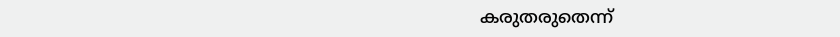കരുതരുതെന്ന്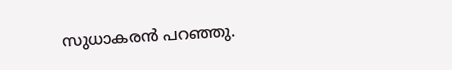സുധാകരന്‍ പറഞ്ഞു.